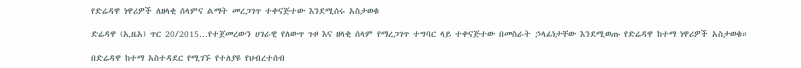የድሬዳዋ ነዋሪዎች ለዘላቂ ሰላምና ልማት መረጋገጥ ተቀናጅተው እንደሚሰሩ አስታወቁ

ድሬዳዋ (ኢዜአ) ጥር 20/2015…የተጀመረውን ሀገራዊ የለውጥ ጉዞ እና ዘላቂ ሰላም የማረጋገጥ ተግባር ላይ ተቀናጅተው በመስራት ኃላፊነታቸው እንደሚወጡ የድሬዳዋ ከተማ ነዋሪዎች አስታወቁ።

በድሬዳዋ ከተማ አስተዳደር የሚገኙ የተለያዩ የህብረተሰብ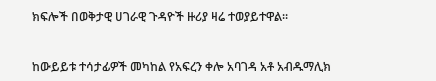ክፍሎች በወቅታዊ ሀገራዊ ጉዳዮች ዙሪያ ዛሬ ተወያይተዋል።


ከውይይቱ ተሳታፊዎች መካከል የአፍረን ቀሎ አባገዳ አቶ አብዱማሊክ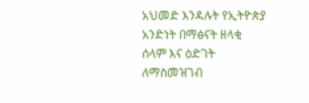አህመድ እንዳሉት የኢትዮጵያ አንድነት በማፅናት ዘላቂ ሰላም እና ዕድገት ለማስመዝገብ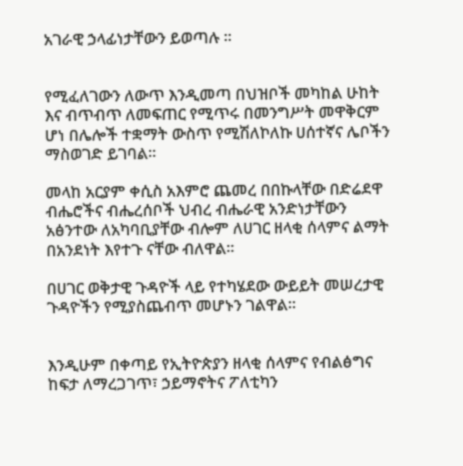አገራዊ ኃላፊነታቸውን ይወጣሉ ።


የሚፈለገውን ለውጥ እንዲመጣ በህዝቦች መካከል ሁከት እና ብጥብጥ ለመፍጠር የሚጥሩ በመንግሥት መዋቅርም ሆነ በሌሎች ተቋማት ውስጥ የሚሽለኮለኩ ሀሰተኛና ሌቦችን ማስወገድ ይገባል።

መላከ አርያም ቀሲስ አእምሮ ጨመረ በበኩላቸው በድሬደዋ ብሔሮችና ብሔረሰቦች ህብረ ብሔራዊ አንድነታቸውን አፅንተው ለአካባቢያቸው ብሎም ለሀገር ዘላቂ ሰላምና ልማት በአንደነት እየተጉ ናቸው ብለዋል።

በሀገር ወቅታዊ ጉዳዮች ላይ የተካሄደው ውይይት መሠረታዊ ጉዳዮችን የሚያስጨብጥ መሆኑን ገልዋል።


እንዲሁም በቀጣይ የኢትዮጵያን ዘላቂ ሰላምና የብልፅግና ከፍታ ለማረጋገጥ፣ ኃይማኖትና ፖለቲካን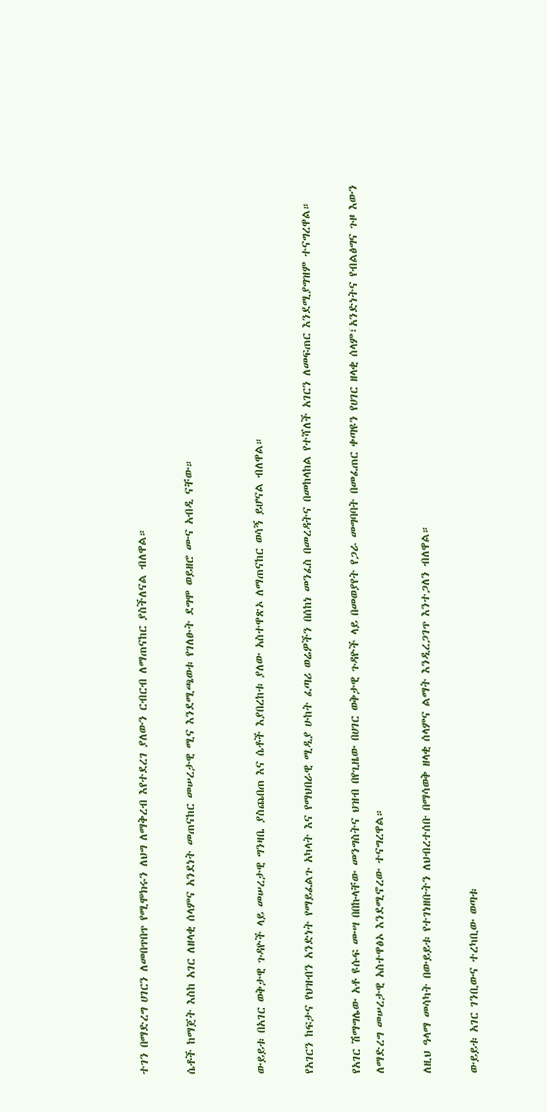ተገን በማድረግ ሀገርን ለመበጥበጥ የሚሞክሩን ለህግ ለማቅረብ እየተደረገ ያለውን ርብርብ ለማጠናከር ያስችለናል ብለዋል።

ሴቶች ከማጀት እስከ አገር ለዘላቂ ሰላምና አንደነት መጠናከር መሠረታዊ ሚና እንደሚጫወቱ የገለፁት ደግሞ ወይዘሮ ሙና አብዲ ናቸው።


ውይይቱ በአገር ወቅታዊ ጉዳዮች ላይ መሠረታዊ ግንዛቤ ያስጨበጠ እና ሴቶች እያበረከቱ ያለው አስተዋጽኦ ለማጠናከር ወሳኝ ይሆናል ብለዋል።

የአገርን ከፍታና የህዝብን አንድነት የማይፈልጉ አካላት እና የማህበራዊ ሚዲያ ሁከት ፈጣሪ ወሬዎችን በሰከነ መንፈስ በመረዳትና በመከላከል የተሻለች አገርን ለመፍጠር እንደሚያግዝም ተናግረዋል።

የአገር ሽማግሌው አቶ ዩሱፍ ሙሣ በበኩላቸው መንግስትና ህዝብ በየጊዜው በሀገር ወቅታዊ ጉዳዮች ላይ በመወያየት የጋራ መግባባት በመፈጠር ቀጣዩን የሀገር ዘላቂ ሰላም፣አንድነትና የብልፅግና ጉዞ እውን ለማድረግ መሠረታዊ አስተዋፅኦ እንደሚኖረው ተናግረዋል።

ለዚህ ዓላማ መሳካት በውይይቱ የተገነዘቡትን ለህብረተሰቡ በማሳወቅ ዘላቂ ሰላምና ልማት እንዲረጋገጥ እንተጋለን ብለዋል።

ውይይቱ አገር ገንቢውና ተረካቢው ወጣቱ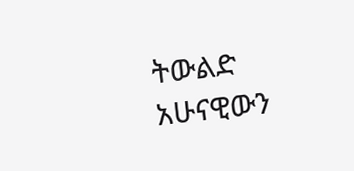ትውልድ አሁናዊውን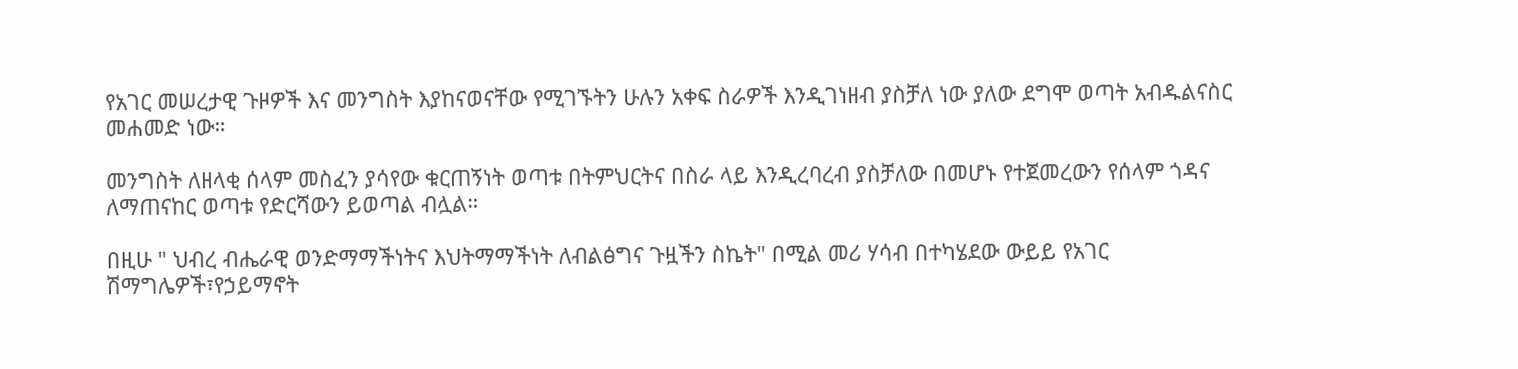የአገር መሠረታዊ ጉዞዎች እና መንግስት እያከናወናቸው የሚገኙትን ሁሉን አቀፍ ስራዎች እንዲገነዘብ ያስቻለ ነው ያለው ደግሞ ወጣት አብዱልናስር መሐመድ ነው።

መንግስት ለዘላቂ ሰላም መስፈን ያሳየው ቁርጠኝነት ወጣቱ በትምህርትና በስራ ላይ እንዲረባረብ ያስቻለው በመሆኑ የተጀመረውን የሰላም ጎዳና ለማጠናከር ወጣቱ የድርሻውን ይወጣል ብሏል።

በዚሁ " ህብረ ብሔራዊ ወንድማማችነትና እህትማማችነት ለብልፅግና ጉዟችን ስኬት" በሚል መሪ ሃሳብ በተካሄደው ውይይ የአገር ሽማግሌዎች፣የኃይማኖት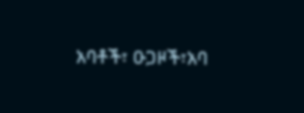አባቶች፣ ዑጋዞች፣አባ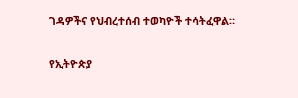ገዳዎችና የህብረተሰብ ተወካዮች ተሳትፈዋል።

የኢትዮጵያ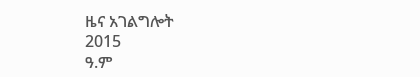ዜና አገልግሎት
2015
ዓ.ም